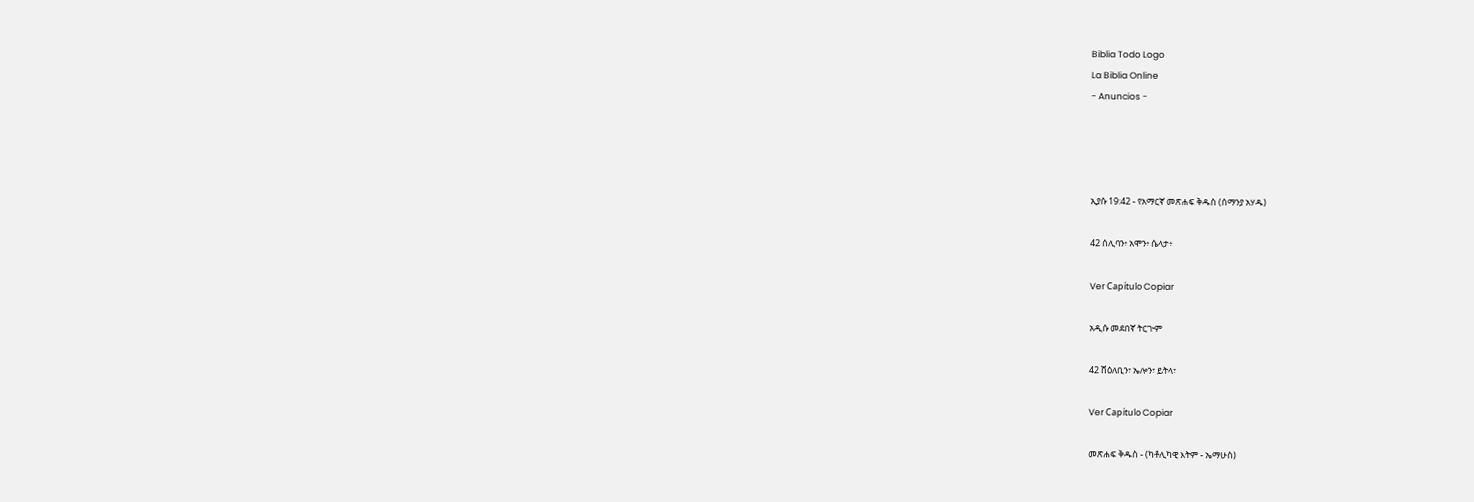Biblia Todo Logo
La Biblia Online
- Anuncios -




ኢያሱ 19:42 - የአማርኛ መጽሐፍ ቅዱስ (ሰማንያ አሃዱ)

42 ሰሊባን፥ አሞን፥ ሴላታ፥

Ver Capítulo Copiar

አዲሱ መደበኛ ትርጒም

42 ሸዕለቢን፣ ኤሎን፣ ይትላ፣

Ver Capítulo Copiar

መጽሐፍ ቅዱስ - (ካቶሊካዊ እትም - ኤማሁስ)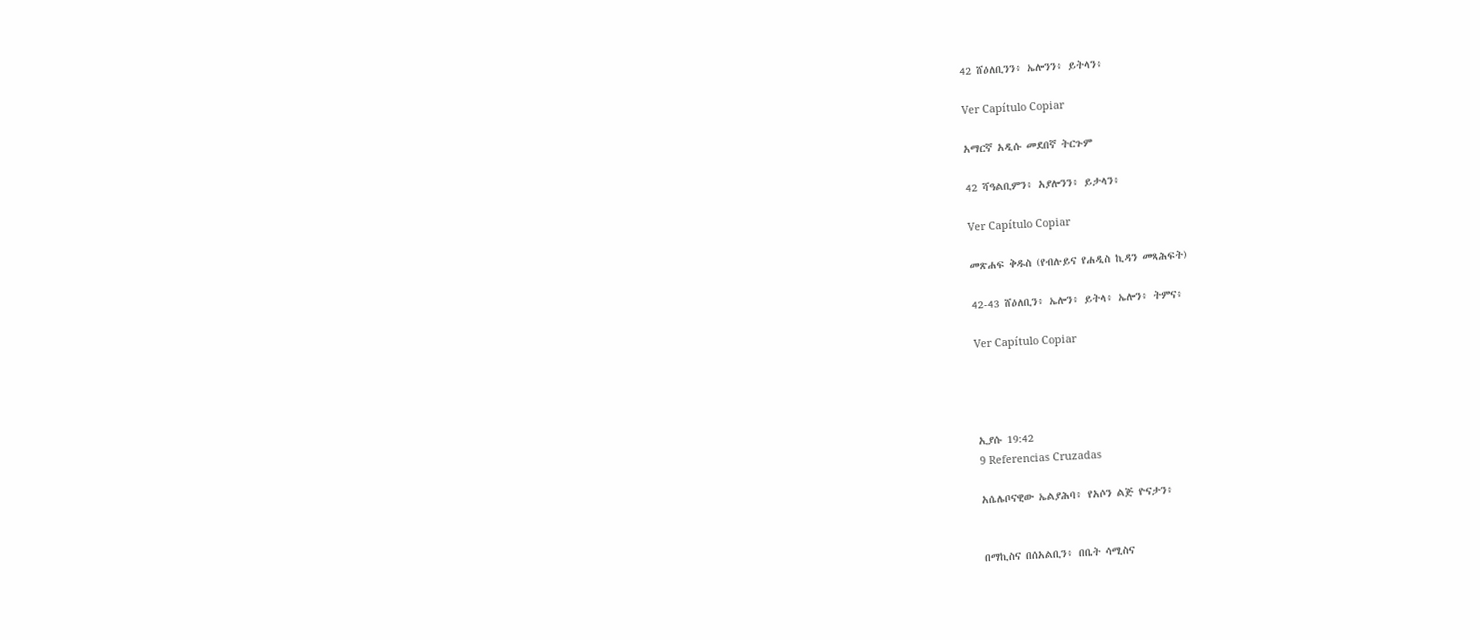42 ሸዕለቢንን፥ ኤሎንን፥ ይትላን፥

Ver Capítulo Copiar

አማርኛ አዲሱ መደበኛ ትርጉም

42 ሻዓልቢምን፥ አያሎንን፥ ይታላን፥

Ver Capítulo Copiar

መጽሐፍ ቅዱስ (የብሉይና የሐዲስ ኪዳን መጻሕፍት)

42-43 ሸዕለቢን፥ ኤሎን፥ ይትላ፥ ኤሎን፥ ትምና፥

Ver Capítulo Copiar




ኢያሱ 19:42
9 Referencias Cruzadas

አሴሌቦናዊው ኤልያሕባ፥ የአሶን ልጅ ዮናታን፥


በማኪስና በሰአልቢን፥ በቤት ሳሚስና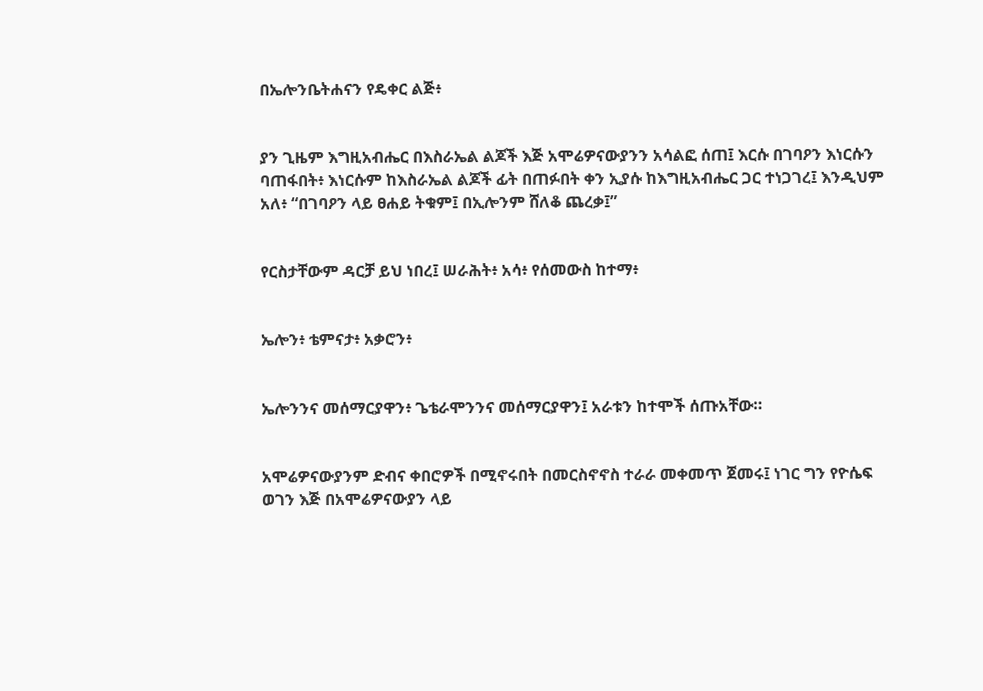በኤሎንቤትሐናን የዴቀር ልጅ፥


ያን ጊዜም እግዚአብሔር በእስራኤል ልጆች እጅ አሞሬዎናውያንን አሳልፎ ሰጠ፤ እርሱ በገባዖን እነርሱን ባጠፋበት፥ እነርሱም ከእስራኤል ልጆች ፊት በጠፉበት ቀን ኢያሱ ከእግዚአብሔር ጋር ተነጋገረ፤ እንዲህም አለ፥ “በገባዖን ላይ ፀሐይ ትቁም፤ በኢሎንም ሸለቆ ጨረቃ፤”


የርስታቸውም ዳርቻ ይህ ነበረ፤ ሠራሕት፥ አሳ፥ የሰመውስ ከተማ፥


ኤሎን፥ ቴምናታ፥ አቃሮን፥


ኤሎንንና መሰማርያዋን፥ ጌቴራሞንንና መሰማርያዋን፤ አራቱን ከተሞች ሰጡአቸው።


አሞሬዎናውያንም ድብና ቀበሮዎች በሚኖሩበት በመርስኖኖስ ተራራ መቀመጥ ጀመሩ፤ ነገር ግን የዮሴፍ ወገን እጅ በአሞሬዎናውያን ላይ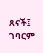ጸናች፤ ገባርም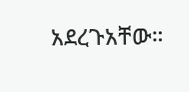አደረጉአቸው።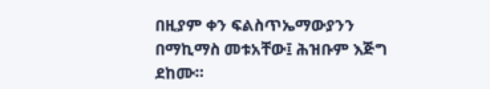በዚያም ቀን ፍልስጥኤማውያንን በማኪማስ መቱአቸው፤ ሕዝቡም እጅግ ደከሙ።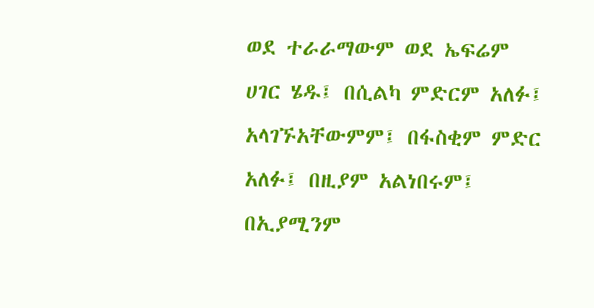ወደ ተራራማውም ወደ ኤፍሬም ሀገር ሄዱ፤ በሲልካ ምድርም አለፉ፤ አላገኙአቸውምም፤ በፋስቂም ምድር አለፉ፤ በዚያም አልነበሩም፤ በኢያሚንም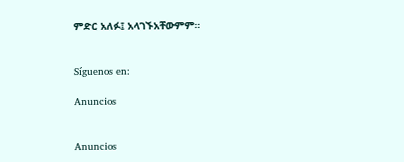ምድር አለፉ፤ አላገኙአቸውምም።


Síguenos en:

Anuncios


Anuncios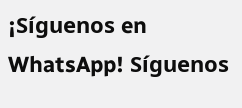¡Síguenos en WhatsApp! Síguenos